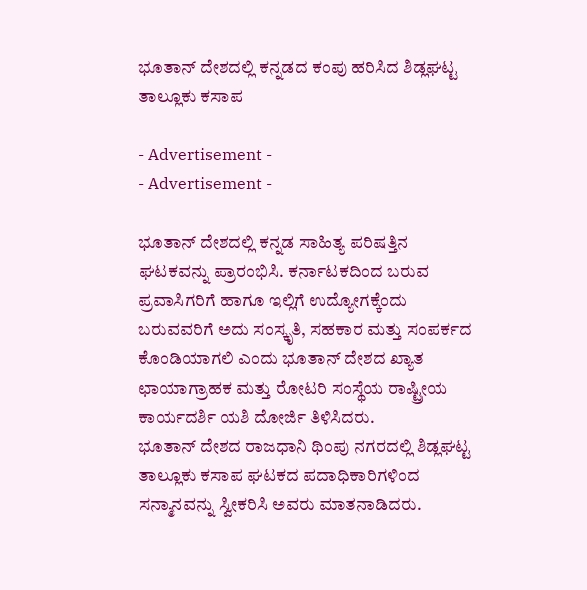ಭೂತಾನ್ ದೇಶದಲ್ಲಿ ಕನ್ನಡದ ಕಂಪು ಹರಿಸಿದ ಶಿಡ್ಲಘಟ್ಟ ತಾಲ್ಲೂಕು ಕಸಾಪ

- Advertisement -
- Advertisement -

ಭೂತಾನ್ ದೇಶದಲ್ಲಿ ಕನ್ನಡ ಸಾಹಿತ್ಯ ಪರಿಷತ್ತಿನ ಘಟಕವನ್ನು ಪ್ರಾರಂಭಿಸಿ. ಕರ್ನಾಟಕದಿಂದ ಬರುವ ಪ್ರವಾಸಿಗರಿಗೆ ಹಾಗೂ ಇಲ್ಲಿಗೆ ಉದ್ಯೋಗಕ್ಕೆಂದು ಬರುವವರಿಗೆ ಅದು ಸಂಸ್ಕೃತಿ, ಸಹಕಾರ ಮತ್ತು ಸಂಪರ್ಕದ ಕೊಂಡಿಯಾಗಲಿ ಎಂದು ಭೂತಾನ್‌ ದೇಶದ ಖ್ಯಾತ ಛಾಯಾಗ್ರಾಹಕ ಮತ್ತು ರೋಟರಿ ಸಂಸ್ಥೆಯ ರಾಷ್ಟ್ರೀಯ ಕಾರ್ಯದರ್ಶಿ ಯಶಿ ದೋರ್ಜಿ ತಿಳಿಸಿದರು.
ಭೂತಾನ್‌ ದೇಶದ ರಾಜಧಾನಿ ಥಿಂಪು ನಗರದಲ್ಲಿ ಶಿಡ್ಲಘಟ್ಟ ತಾಲ್ಲೂಕು ಕಸಾಪ ಘಟಕದ ಪದಾಧಿಕಾರಿಗಳಿಂದ ಸನ್ಮಾನವನ್ನು ಸ್ವೀಕರಿಸಿ ಅವರು ಮಾತನಾಡಿದರು.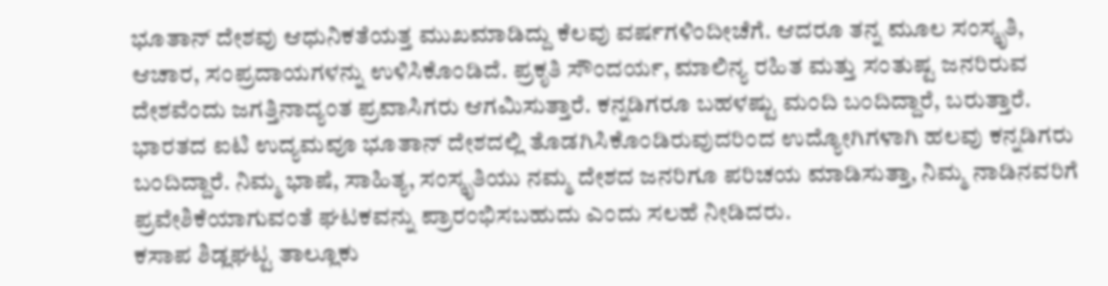ಭೂತಾನ್‌ ದೇಶವು ಆಧುನಿಕತೆಯತ್ತ ಮುಖಮಾಡಿದ್ದು ಕೆಲವು ವರ್ಷಗಳಿಂದೀಚೆಗೆ. ಆದರೂ ತನ್ನ ಮೂಲ ಸಂಸ್ಕೃತಿ, ಆಚಾರ, ಸಂಪ್ರದಾಯಗಳನ್ನು ಉಳಿಸಿಕೊಂಡಿದೆ. ಪ್ರಕೃತಿ ಸೌಂದರ್ಯ, ಮಾಲಿನ್ಯ ರಹಿತ ಮತ್ತು ಸಂತುಷ್ಟ ಜನರಿರುವ ದೇಶವೆಂದು ಜಗತ್ತಿನಾದ್ಯಂತ ಪ್ರವಾಸಿಗರು ಆಗಮಿಸುತ್ತಾರೆ. ಕನ್ನಡಿಗರೂ ಬಹಳಷ್ಟು ಮಂದಿ ಬಂದಿದ್ದಾರೆ, ಬರುತ್ತಾರೆ. ಭಾರತದ ಐಟಿ ಉದ್ಯಮವೂ ಭೂತಾನ್‌ ದೇಶದಲ್ಲಿ ತೊಡಗಿಸಿಕೊಂಡಿರುವುದರಿಂದ ಉದ್ಯೋಗಿಗಳಾಗಿ ಹಲವು ಕನ್ನಡಿಗರು ಬಂದಿದ್ದಾರೆ. ನಿಮ್ಮ ಭಾಷೆ, ಸಾಹಿತ್ಯ, ಸಂಸ್ಕೃತಿಯು ನಮ್ಮ ದೇಶದ ಜನರಿಗೂ ಪರಿಚಯ ಮಾಡಿಸುತ್ತಾ, ನಿಮ್ಮ ನಾಡಿನವರಿಗೆ ಪ್ರವೇಶಿಕೆಯಾಗುವಂತೆ ಘಟಕವನ್ನು ಪ್ರಾರಂಭಿಸಬಹುದು ಎಂದು ಸಲಹೆ ನೀಡಿದರು.
ಕಸಾಪ ಶಿಡ್ಲಘಟ್ಟ ತಾಲ್ಲೂಕು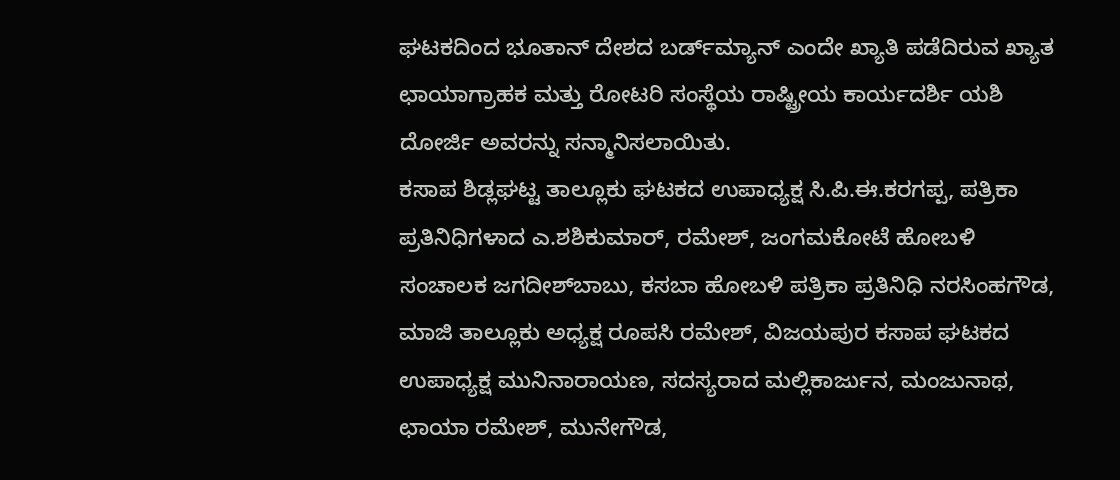ಘಟಕದಿಂದ ಭೂತಾನ್‌ ದೇಶದ ಬರ್ಡ್‌ಮ್ಯಾನ್‌ ಎಂದೇ ಖ್ಯಾತಿ ಪಡೆದಿರುವ ಖ್ಯಾತ ಛಾಯಾಗ್ರಾಹಕ ಮತ್ತು ರೋಟರಿ ಸಂಸ್ಥೆಯ ರಾಷ್ಟ್ರೀಯ ಕಾರ್ಯದರ್ಶಿ ಯಶಿ ದೋರ್ಜಿ ಅವರನ್ನು ಸನ್ಮಾನಿಸಲಾಯಿತು.
ಕಸಾಪ ಶಿಡ್ಲಘಟ್ಟ ತಾಲ್ಲೂಕು ಘಟಕದ ಉಪಾಧ್ಯಕ್ಷ ಸಿ.ಪಿ.ಈ.ಕರಗಪ್ಪ, ಪತ್ರಿಕಾ ಪ್ರತಿನಿಧಿಗಳಾದ ಎ.ಶಶಿಕುಮಾರ್‌, ರಮೇಶ್‌, ಜಂಗಮಕೋಟೆ ಹೋಬಳಿ ಸಂಚಾಲಕ ಜಗದೀಶ್‌ಬಾಬು, ಕಸಬಾ ಹೋಬಳಿ ಪತ್ರಿಕಾ ಪ್ರತಿನಿಧಿ ನರಸಿಂಹಗೌಡ, ಮಾಜಿ ತಾಲ್ಲೂಕು ಅಧ್ಯಕ್ಷ ರೂಪಸಿ ರಮೇಶ್‌, ವಿಜಯಪುರ ಕಸಾಪ ಘಟಕದ ಉಪಾಧ್ಯಕ್ಷ ಮುನಿನಾರಾಯಣ, ಸದಸ್ಯರಾದ ಮಲ್ಲಿಕಾರ್ಜುನ, ಮಂಜುನಾಥ, ಛಾಯಾ ರಮೇಶ್‌, ಮುನೇಗೌಡ,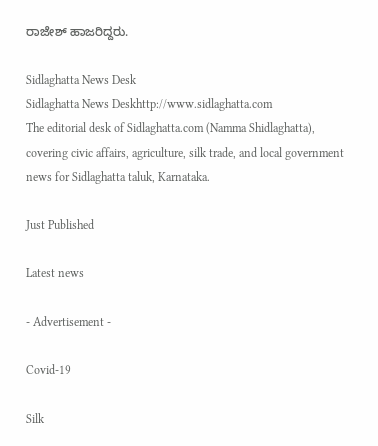ರಾಜೇಶ್‌ ಹಾಜರಿದ್ದರು.

Sidlaghatta News Desk
Sidlaghatta News Deskhttp://www.sidlaghatta.com
The editorial desk of Sidlaghatta.com (Namma Shidlaghatta), covering civic affairs, agriculture, silk trade, and local government news for Sidlaghatta taluk, Karnataka.

Just Published

Latest news

- Advertisement -

Covid-19

Silk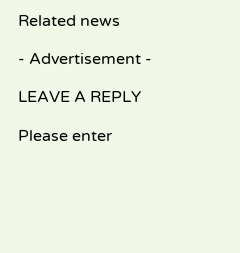Related news

- Advertisement -

LEAVE A REPLY

Please enter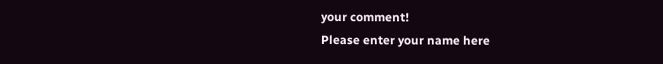your comment!
Please enter your name here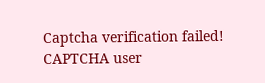Captcha verification failed!
CAPTCHA user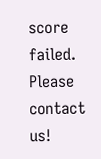score failed. Please contact us!